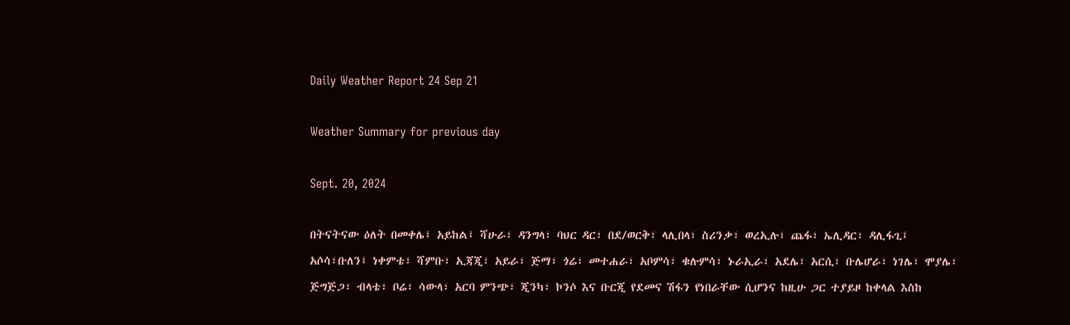Daily Weather Report 24 Sep 21

Weather Summary for previous day

Sept. 20, 2024

በትናትናው ዕለት በመቀሌ፤ አይከል፤ ሻሁራ፣ ዳንግላ፣ ባህር ዳር፣ በደ/ወርቅ፣ ላሊበላ፣ ስሪንቃ፣ ወረኢሉ፣ ጨፋ፣ ኤሊዳር፣ ዳሊፋጊ፤ አሶሳ፣ቡለን፤ ነቀምቴ፣ ሻምቡ፣ ኢጃጂ፣ አይራ፣ ጅማ፣ ጎሬ፣ መተሐራ፣ አቦምሳ፣ ቁሉምሳ፣ ኑራኢራ፣ አደሌ፣ አርሲ፣ ቡሌሆራ፣ ነገሌ፣ ሞያሌ፣ ጅግጅጋ፣ ብላቴ፣ ቦሬ፣ ሳውላ፣ አርባ ምንጭ፣ ጂንካ፣ ኮንሶ እና ቡርጂ የደመና ሽፋን የነበራቸው ሲሆንና ከዚሁ ጋር ተያይዞ ከቀላል እስከ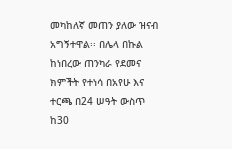መካከለኛ መጠን ያለው ዝናብ አግኝተዋል፡፡ በሌላ በኩል ከነበረው ጠንካራ የደመና ክምችት የተነሳ በአየሁ እና ተርጫ በ24 ሠዓት ውስጥ ከ30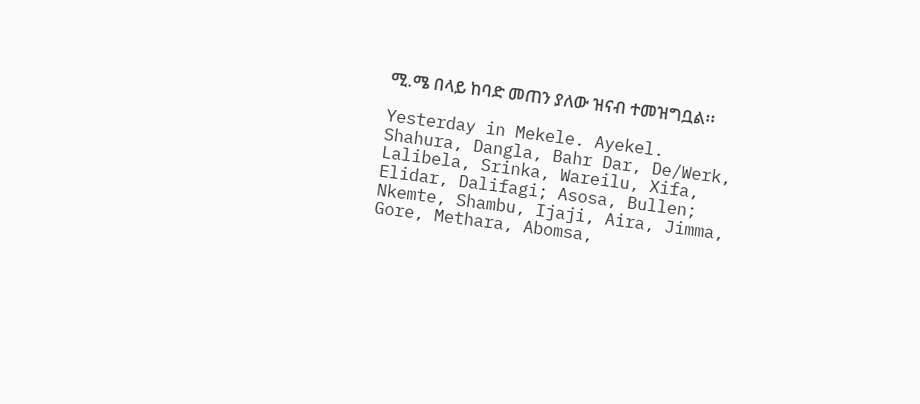ሚ.ሜ በላይ ከባድ መጠን ያለው ዝናብ ተመዝግቧል፡፡

Yesterday in Mekele. Ayekel. Shahura, Dangla, Bahr Dar, De/Werk, Lalibela, Srinka, Wareilu, Xifa, Elidar, Dalifagi; Asosa, Bullen; Nkemte, Shambu, Ijaji, Aira, Jimma, Gore, Methara, Abomsa,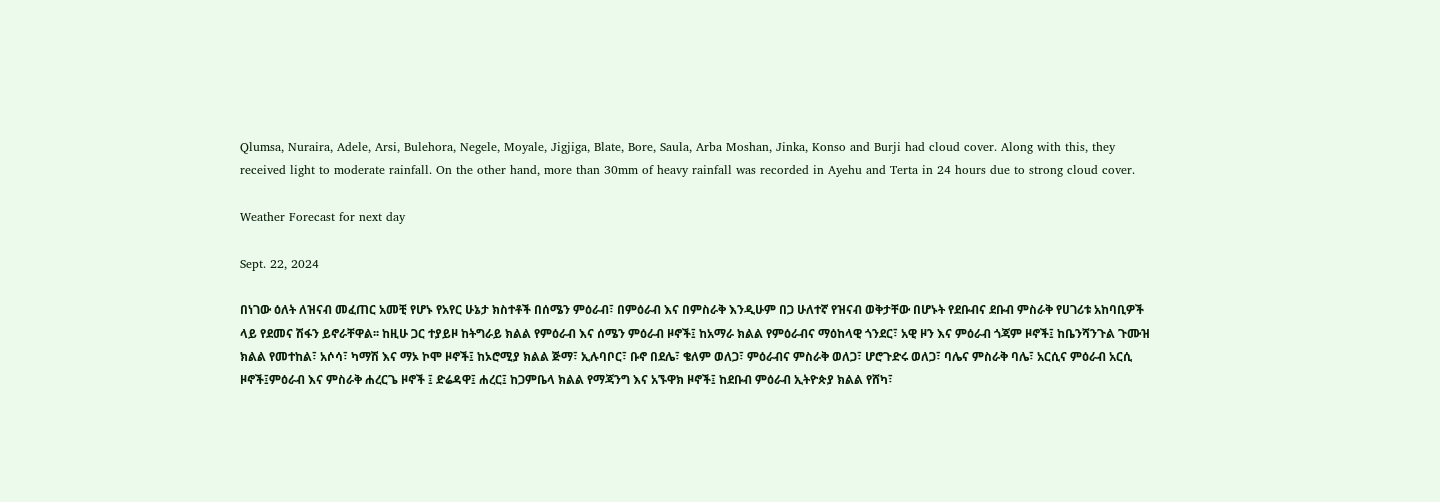Qlumsa, Nuraira, Adele, Arsi, Bulehora, Negele, Moyale, Jigjiga, Blate, Bore, Saula, Arba Moshan, Jinka, Konso and Burji had cloud cover. Along with this, they received light to moderate rainfall. On the other hand, more than 30mm of heavy rainfall was recorded in Ayehu and Terta in 24 hours due to strong cloud cover.

Weather Forecast for next day

Sept. 22, 2024

በነገው ዕለት ለዝናብ መፈጠር አመቺ የሆኑ የአየር ሁኔታ ክስተቶች በሰሜን ምዕራብ፣ በምዕራብ እና በምስራቅ እንዲሁም በጋ ሁለተኛ የዝናብ ወቅታቸው በሆኑት የደቡብና ደቡብ ምስራቅ የሀገሪቱ አከባቢዎች ላይ የደመና ሽፋን ይኖራቸዋል፡፡ ከዚሁ ጋር ተያይዞ ከትግራይ ክልል የምዕራብ እና ሰሜን ምዕራብ ዞኖች፤ ከአማራ ክልል የምዕራብና ማዕከላዊ ጎንደር፣ አዊ ዞን እና ምዕራብ ጎጃም ዞኖች፤ ከቤንሻንጉል ጉሙዝ ክልል የመተከል፣ አሶሳ፣ ካማሽ እና ማኦ ኮሞ ዞኖች፤ ከኦሮሚያ ክልል ጅማ፣ ኢሉባቦር፣ ቡኖ በደሌ፣ ቄለም ወለጋ፣ ምዕራብና ምስራቅ ወለጋ፣ ሆሮጉድሩ ወለጋ፣ ባሌና ምስራቅ ባሌ፣ አርሲና ምዕራብ አርሲ ዞኖች፤ምዕራብ እና ምስራቅ ሐረርጌ ዞኖች ፤ ድሬዳዋ፤ ሐረር፤ ከጋምቤላ ክልል የማጃንግ እና አኙዋክ ዞኖች፤ ከደቡብ ምዕራብ ኢትዮጵያ ክልል የሸካ፣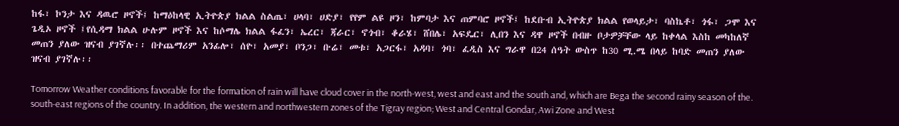ከፋ፣ ኮንታ እና ዳዉሮ ዞኖች፤ ከማዕከላዊ ኢትዮጵያ ክልል ስልጤ፣ ሀላባ፣ ሀድያ፣ የየም ልዩ ዞን፣ ከምባታ እና ጠምባሮ ዞኖች፤ ከደቡብ ኢትዮጵያ ክልል የወላይታ፣ ባስኬቶ፣ ጎፋ፣ ጋሞ እና ጌዲኦ ዞኖች ፤የሲዳማ ክልል ሁሉም ዞኖች እና ከሶማሌ ክልል ፋፈን፣ ኤረር፣ ጃራር፣ ኖጎብ፣ ቆራሄ፣ ሸበሌ፣ አፍዴር፣ ሊበን እና ዳዋ ዞኖች በብዙ ቦታዎቻቸው ላይ ከቀላል እስከ መካከለኛ መጠን ያለው ዝናብ ያገኛሉ፡፡ በተጨማሪም አንፊሎ፣ ሰዮ፣ አመያ፣ ቦንጋ፣ ቡሬ፣ መቱ፣ አጋርፋ፣ አዳባ፣ ጎባ፣ ፈዲስ እና ግራዋ በ24 ሰዓት ውስጥ ከ30 ሚ.ሜ በላይ ከባድ መጠን ያለው ዝናብ ያገኛሉ፡፡

Tomorrow Weather conditions favorable for the formation of rain will have cloud cover in the north-west, west and east and the south and, which are Bega the second rainy season of the. south-east regions of the country. In addition, the western and northwestern zones of the Tigray region; West and Central Gondar, Awi Zone and West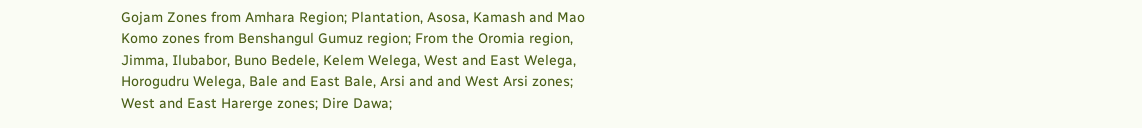Gojam Zones from Amhara Region; Plantation, Asosa, Kamash and Mao Komo zones from Benshangul Gumuz region; From the Oromia region, Jimma, Ilubabor, Buno Bedele, Kelem Welega, West and East Welega, Horogudru Welega, Bale and East Bale, Arsi and and West Arsi zones; West and East Harerge zones; Dire Dawa;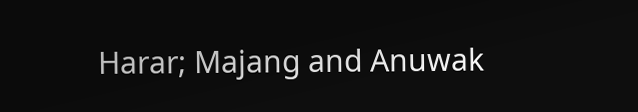Harar; Majang and Anuwak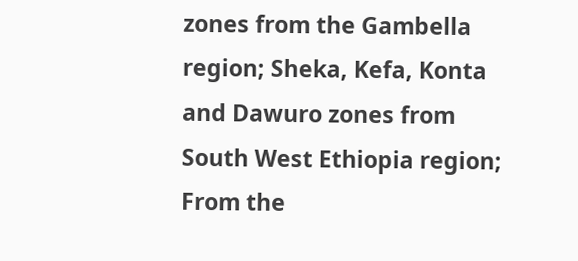zones from the Gambella region; Sheka, Kefa, Konta and Dawuro zones from South West Ethiopia region; From the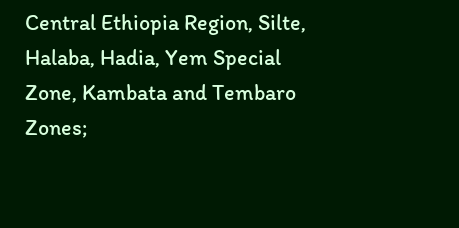Central Ethiopia Region, Silte, Halaba, Hadia, Yem Special Zone, Kambata and Tembaro Zones;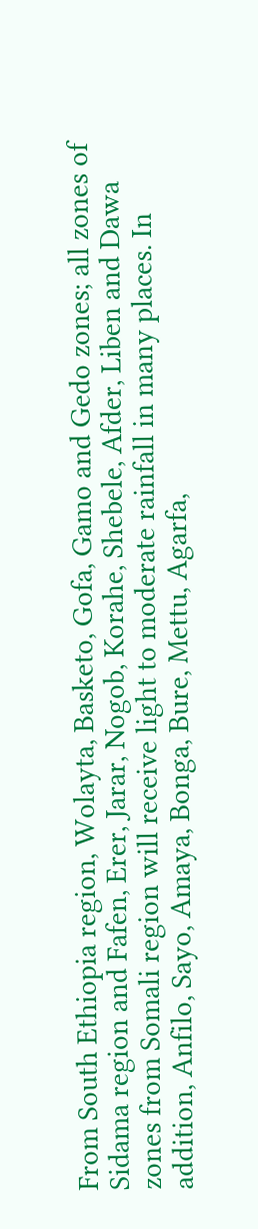From South Ethiopia region, Wolayta, Basketo, Gofa, Gamo and Gedo zones; all zones of Sidama region and Fafen, Erer, Jarar, Nogob, Korahe, Shebele, Afder, Liben and Dawa zones from Somali region will receive light to moderate rainfall in many places. In addition, Anfilo, Sayo, Amaya, Bonga, Bure, Mettu, Agarfa,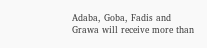Adaba, Goba, Fadis and Grawa will receive more than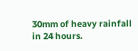30mm of heavy rainfall in 24 hours.